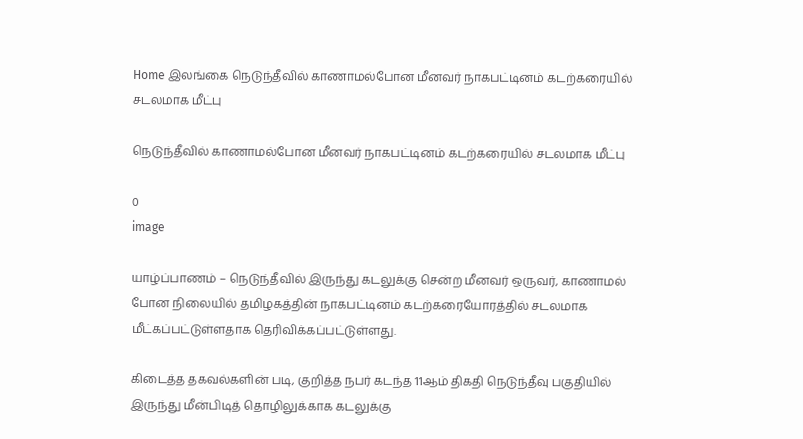Home இலங்கை நெடுந்தீவில் காணாமல்போன மீனவர் நாகபட்டினம் கடற்கரையில் சடலமாக மீட்பு

நெடுந்தீவில் காணாமல்போன மீனவர் நாகபட்டினம் கடற்கரையில் சடலமாக மீட்பு

0
image

யாழ்ப்பாணம் – நெடுந்தீவில் இருந்து கடலுக்கு சென்ற மீனவர் ஒருவர், காணாமல் போன நிலையில் தமிழகத்தின் நாகபட்டினம் கடற்கரையோரத்தில் சடலமாக மீட்கப்பட்டுள்ளதாக தெரிவிக்கப்பட்டுள்ளது.

கிடைத்த தகவல்களின் படி, குறித்த நபர் கடந்த 11ஆம் திகதி நெடுந்தீவு பகுதியில் இருந்து மீன்பிடித் தொழிலுக்காக கடலுக்கு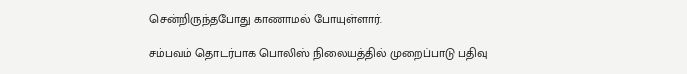சென்றிருந்தபோது காணாமல் போயுள்ளார்.

சம்பவம் தொடர்பாக பொலிஸ் நிலையத்தில் முறைப்பாடு பதிவு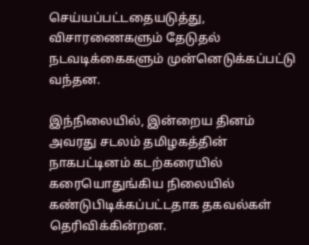செய்யப்பட்டதையடுத்து, விசாரணைகளும் தேடுதல் நடவடிக்கைகளும் முன்னெடுக்கப்பட்டு வந்தன.

இந்நிலையில், இன்றைய தினம் அவரது சடலம் தமிழகத்தின் நாகபட்டினம் கடற்கரையில் கரையொதுங்கிய நிலையில் கண்டுபிடிக்கப்பட்டதாக தகவல்கள் தெரிவிக்கின்றன.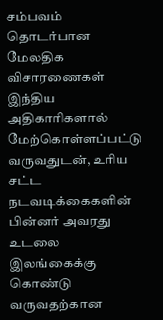சம்பவம் தொடர்பான மேலதிக விசாரணைகள் இந்திய அதிகாரிகளால் மேற்கொள்ளப்பட்டு வருவதுடன், உரிய சட்ட நடவடிக்கைகளின் பின்னர் அவரது உடலை இலங்கைக்கு கொண்டு வருவதற்கான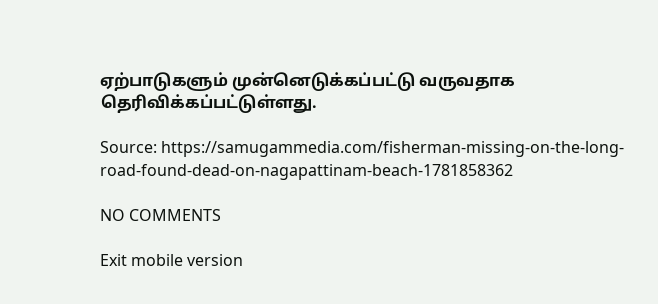ஏற்பாடுகளும் முன்னெடுக்கப்பட்டு வருவதாக தெரிவிக்கப்பட்டுள்ளது.

Source: https://samugammedia.com/fisherman-missing-on-the-long-road-found-dead-on-nagapattinam-beach-1781858362

NO COMMENTS

Exit mobile version